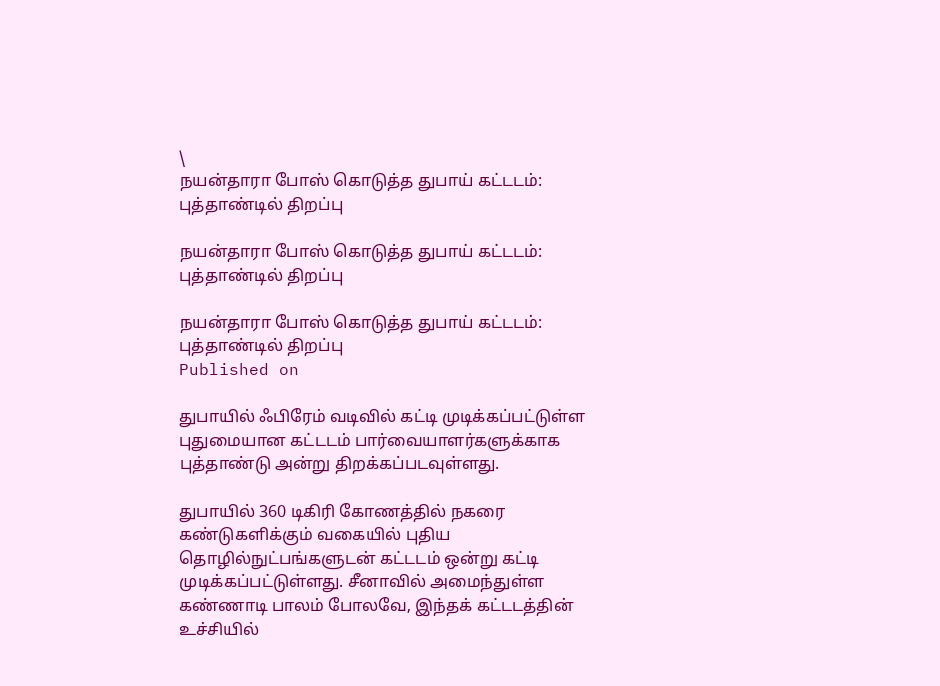\
நயன்தாரா போஸ் கொடுத்த துபாய் கட்டடம்: புத்தாண்டில் திறப்பு

நயன்தாரா போஸ் கொடுத்த துபாய் கட்டடம்: புத்தாண்டில் திறப்பு

நயன்தாரா போஸ் கொடுத்த துபாய் கட்டடம்: புத்தாண்டில் திறப்பு
Published on

துபாயில் ஃபிரேம் வடிவில் கட்டி முடிக்கப்பட்டுள்ள புதுமையான கட்டடம் பார்வையாளர்களுக்காக புத்தாண்டு அன்று திறக்கப்படவுள்ளது.

துபாயில் 360 டிகிரி கோணத்தில் நகரை கண்டுகளிக்கும் வகையில் புதிய தொழில்நுட்பங்களுடன் கட்டடம் ஒன்று கட்டி முடிக்கப்பட்டுள்ளது. சீனாவில் அமைந்துள்ள கண்ணாடி பாலம் போலவே, இந்தக் கட்டடத்தின் உச்சியில்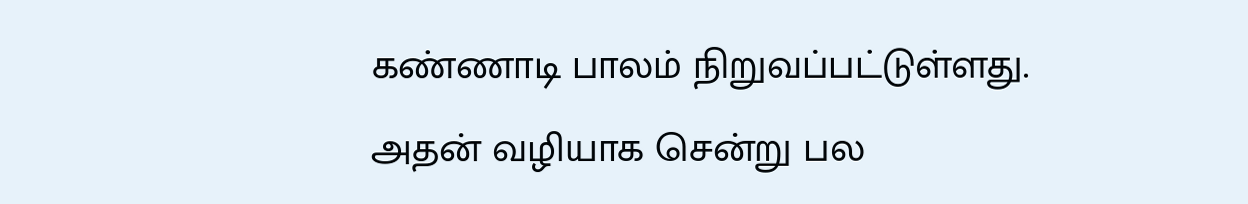கண்ணாடி பாலம் நிறுவப்பட்டுள்ளது. அதன் வழியாக சென்று பல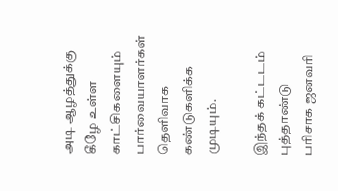அடி ஆழத்துக்கு கீழே உள்ள காட்சிகளையும் பார்வையாளர்கள் தெளிவாக கண்டுகளிக்க முடியும்.

இந்தக் கட்டடம் புத்தாண்டு பரிசாக ஜனவரி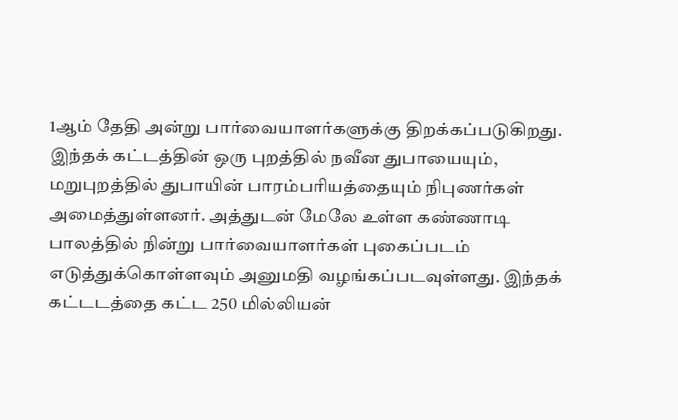1ஆம் தேதி அன்று பார்வையாளர்களுக்கு திறக்கப்படுகிறது. இந்தக் கட்டத்தின் ஒரு புறத்தில் நவீன துபாயையும், மறுபுறத்தில் துபாயின் பாரம்பரியத்தையும் நிபுணர்கள் அமைத்துள்ளனர். அத்துடன் மேலே உள்ள கண்ணாடி பாலத்தில் நின்று பார்வையாளர்கள் புகைப்படம் எடுத்துக்கொள்ளவும் அனுமதி வழங்கப்படவுள்ளது. இந்தக் கட்டடத்தை கட்ட 250 மில்லியன்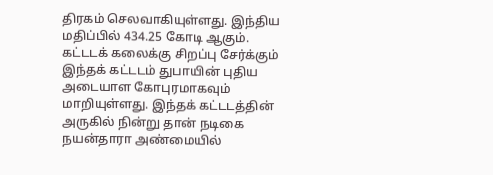திரகம் செலவாகியுள்ளது. இந்திய மதிப்பில் 434.25 கோடி ஆகும். கட்டடக் கலைக்கு சிறப்பு சேர்க்கும் இந்தக் கட்டடம் துபாயின் புதிய அடையாள கோபுரமாகவும் மாறியுள்ளது. இந்தக் கட்டடத்தின் அருகில் நின்று தான் நடிகை நயன்தாரா அண்மையில்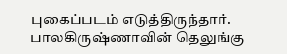புகைப்படம் எடுத்திருந்தார். பாலகிருஷ்ணாவின் தெலுங்கு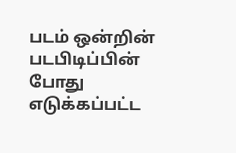படம் ஒன்றின் படபிடிப்பின் போது எடுக்கப்பட்ட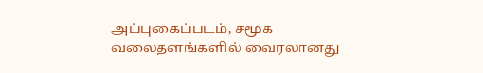அப்புகைப்படம், சமூக வலைதளங்களில் வைரலானது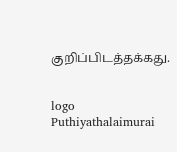குறிப்பிடத்தக்கது.


logo
Puthiyathalaimurai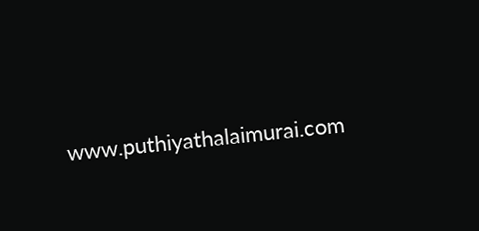www.puthiyathalaimurai.com